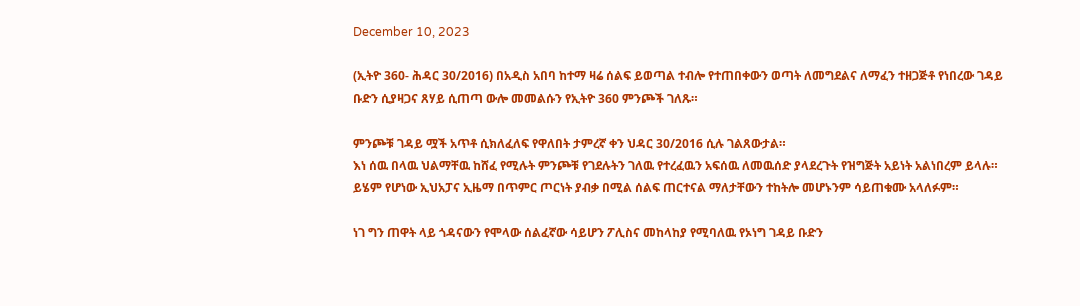December 10, 2023

(ኢትዮ 360- ሕዳር 30/2016) በአዲስ አበባ ከተማ ዛሬ ሰልፍ ይወጣል ተብሎ የተጠበቀውን ወጣት ለመግደልና ለማፈን ተዘጋጅቶ የነበረው ገዳይ ቡድን ሲያዛጋና ጸሃይ ሲጠጣ ውሎ መመልሱን የኢትዮ 360 ምንጮች ገለጹ።

ምንጮቹ ገዳይ ሟች አጥቶ ሲክለፈለፍ የዋለበት ታምረኛ ቀን ህዳር 30/2016 ሲሉ ገልጸውታል።
እነ ሰዉ በላዉ ህልማቸዉ ከሸፈ የሚሉት ምንጮቹ የገደሉትን ገለዉ የተረፈዉን አፍሰዉ ለመዉሰድ ያላደረጉት የዝግጅት አይነት አልነበረም ይላሉ።
ይሄም የሆነው ኢህአፓና ኢዜማ በጥምር ጦርነት ያብቃ በሚል ሰልፍ ጠርተናል ማለታቸውን ተከትሎ መሆኑንም ሳይጠቁሙ አላለፉም።

ነገ ግን ጠዋት ላይ ጎዳናውን የሞላው ሰልፈኛው ሳይሆን ፖሊስና መከላከያ የሚባለዉ የኦነግ ገዳይ ቡድን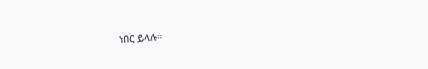ነበር ይላሉ።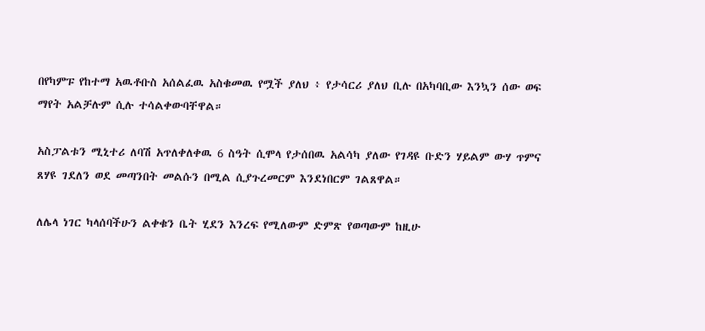በየካምፑ የከተማ አዉቶቡስ አሰልፈዉ አስቁመዉ የሟች ያለህ ፥ የታሳርሪ ያለህ ቢሉ በአካባቢው እንኳን ሰው ወፍ ማየት አልቻሉም ሲሉ ተሳልቀውባቸዋል።

አስፓልቱን ሚኒተሪ ለባሽ አጥለቀለቀዉ 6 ስዓት ሲሞላ የታሰበዉ አልሳካ ያለው የገዳዩ ቡድን ሃይልም ውሃ ጥምና ጸሃዩ ገደለን ወደ መጣንበት መልሱን በሚል ሲያጉረመርም እንደነበርም ገልጸዋል።

ለሌላ ነገር ካላሰባችሁን ልቀቁን ቤት ሂደን እንረፍ የሚለውም ድምጽ የወጣውም ከዚሁ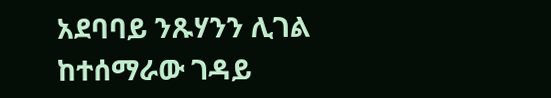አደባባይ ንጹሃንን ሊገል ከተሰማራው ገዳይ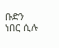ቡድን ነበር ሲሉ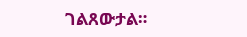ገልጸውታል።